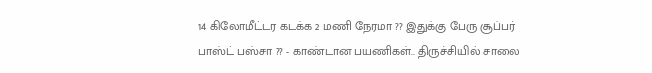14 கிலோமீட்டர கடக்க 2 மணி நேரமா ?? இதுக்கு பேரு சூப்பர் பாஸ்ட் பஸ்சா ?? - காண்டான பயணிகள்.. திருச்சியில் சாலை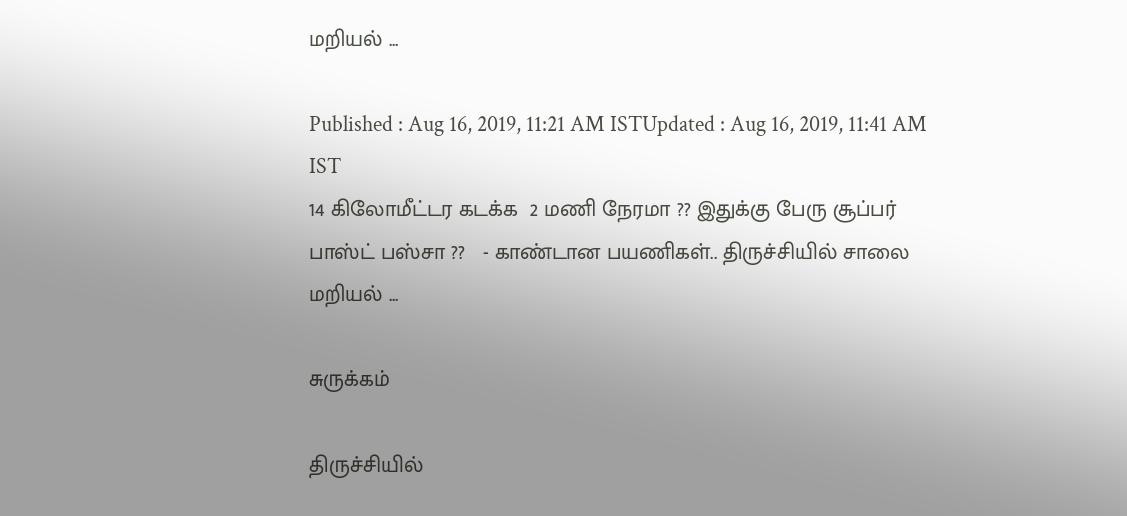மறியல் ...

Published : Aug 16, 2019, 11:21 AM ISTUpdated : Aug 16, 2019, 11:41 AM IST
14 கிலோமீட்டர கடக்க  2 மணி நேரமா ?? இதுக்கு பேரு சூப்பர் பாஸ்ட் பஸ்சா ??   - காண்டான பயணிகள்.. திருச்சியில் சாலை மறியல் ...

சுருக்கம்

திருச்சியில்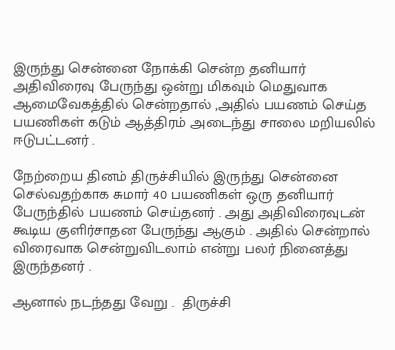இருந்து சென்னை நோக்கி சென்ற தனியார் அதிவிரைவு பேருந்து ஒன்று மிகவும் மெதுவாக ஆமைவேகத்தில் சென்றதால் ,அதில் பயணம் செய்த பயணிகள் கடும் ஆத்திரம் அடைந்து சாலை மறியலில் ஈடுபட்டனர் .

நேற்றைய தினம் திருச்சியில் இருந்து சென்னை செல்வதற்காக சுமார் 40 பயணிகள் ஒரு தனியார் பேருந்தில் பயணம் செய்தனர் . அது அதிவிரைவுடன் கூடிய குளிர்சாதன பேருந்து ஆகும் . அதில் சென்றால் விரைவாக சென்றுவிடலாம் என்று பலர் நினைத்து இருந்தனர் .

ஆனால் நடந்தது வேறு .  திருச்சி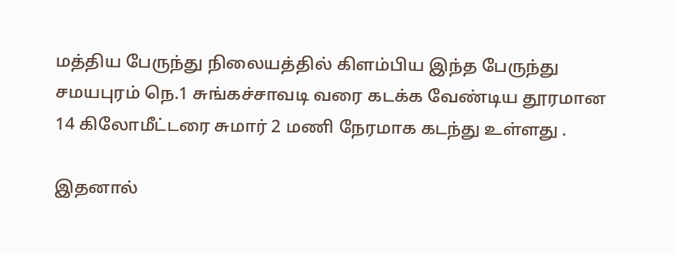மத்திய பேருந்து நிலையத்தில் கிளம்பிய இந்த பேருந்து சமயபுரம் நெ.1 சுங்கச்சாவடி வரை கடக்க வேண்டிய தூரமான  14 கிலோமீட்டரை சுமார் 2 மணி நேரமாக கடந்து உள்ளது .

இதனால்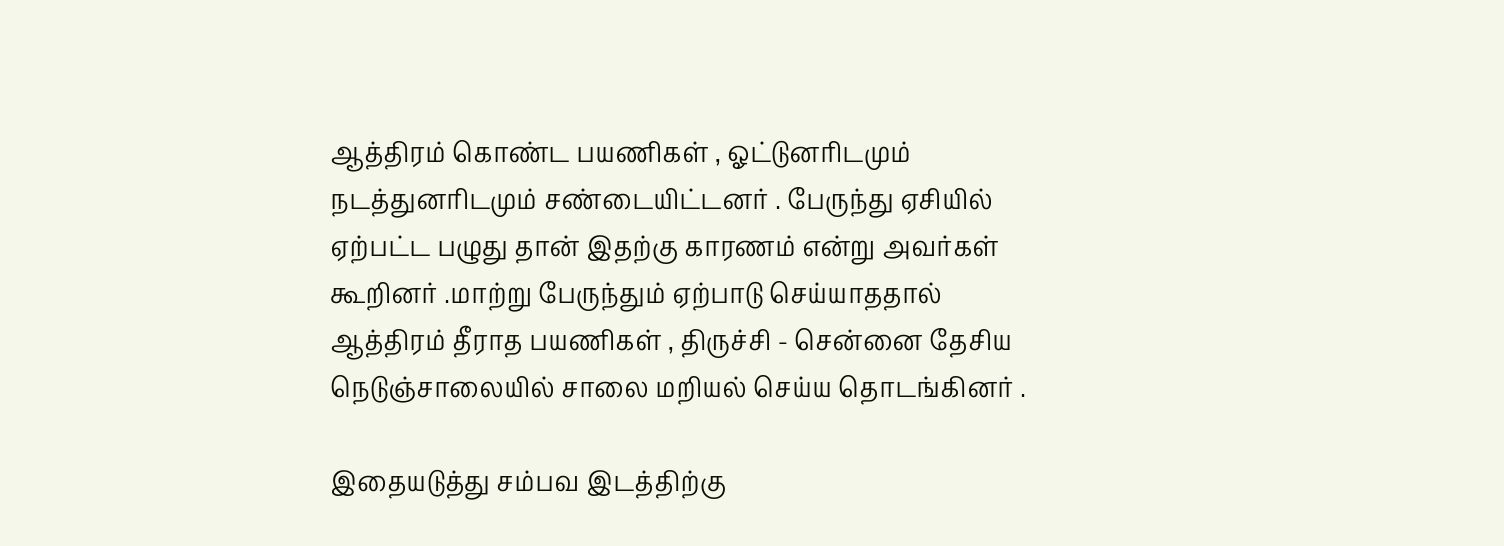ஆத்திரம் கொண்ட பயணிகள் , ஓட்டுனரிடமும் நடத்துனரிடமும் சண்டையிட்டனர் . பேருந்து ஏசியில் ஏற்பட்ட பழுது தான் இதற்கு காரணம் என்று அவர்கள் கூறினர் .மாற்று பேருந்தும் ஏற்பாடு செய்யாததால்  ஆத்திரம் தீராத பயணிகள் , திருச்சி - சென்னை தேசிய நெடுஞ்சாலையில் சாலை மறியல் செய்ய தொடங்கினர் .

இதையடுத்து சம்பவ இடத்திற்கு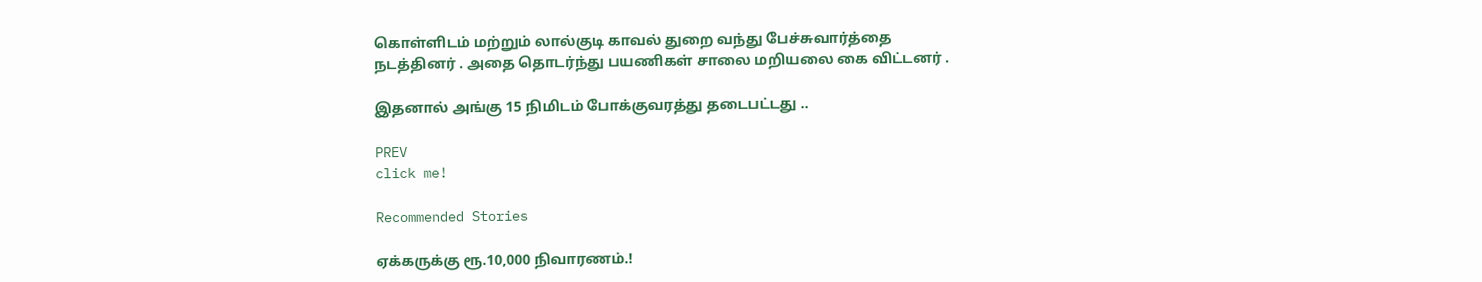கொள்ளிடம் மற்றும் லால்குடி காவல் துறை வந்து பேச்சுவார்த்தை நடத்தினர் . அதை தொடர்ந்து பயணிகள் சாலை மறியலை கை விட்டனர் .

இதனால் அங்கு 15 நிமிடம் போக்குவரத்து தடைபட்டது ..

PREV
click me!

Recommended Stories

ஏக்கருக்கு ரூ.10,000 நிவாரணம்.!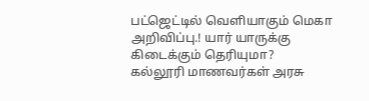பட்ஜெட்டில் வெளியாகும் மெகா அறிவிப்பு.! யார் யாருக்கு கிடைக்கும் தெரியுமா?
கல்லூரி மாணவர்கள் அரசு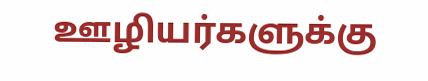ஊழியர்களுக்கு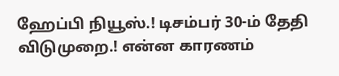ஹேப்பி நியூஸ்.! டிசம்பர் 30-ம் தேதி விடுமுறை.! என்ன காரணம்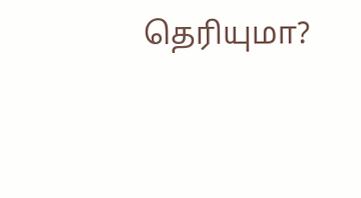தெரியுமா?